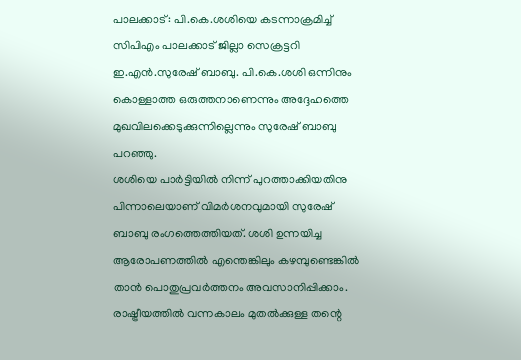പാലക്കാട്: പി.കെ.ശശിയെ കടന്നാക്രമിച്ച് സിപിഎം പാലക്കാട് ജില്ലാ സെക്രട്ടറി ഇ.എൻ.സുരേഷ് ബാബു. പി.കെ.ശശി ഒന്നിനും കൊള്ളാത്ത ഒരുത്തനാണെന്നും അദ്ദേഹത്തെ മുഖവിലക്കെടുക്കുന്നില്ലെന്നും സുരേഷ് ബാബു പറഞ്ഞു.
ശശിയെ പാർട്ടിയിൽ നിന്ന് പുറത്താക്കിയതിനു പിന്നാലെയാണ് വിമർശനവുമായി സുരേഷ് ബാബു രംഗത്തെത്തിയത്. ശശി ഉന്നയിച്ച ആരോപണത്തിൽ എന്തെങ്കിലും കഴമ്പുണ്ടെങ്കിൽ താൻ പൊതുപ്രവർത്തനം അവസാനിപ്പിക്കാം. രാഷ്ട്രീയത്തിൽ വന്നകാലം മുതൽക്കുള്ള തന്റെ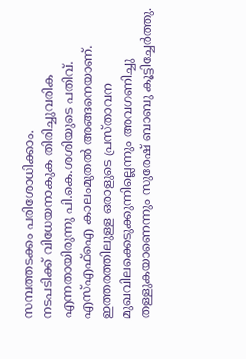സമ്പത്തടക്കം പരിശോധിക്കാം.
നടപടിക്ക് വിധേയനാകുക തിരിച്ചുവരിക എന്നതായിരുന്നു പി.കെ.ശശിയുടെ പതിവ്. എസ്എഫ്ഐ കാലംമുതൽ അങ്ങനെയാണ്. ഇത്തരത്തിലുള്ള ഒരാളുടെ പ്രസ്താവന മുഖവിലക്കെടുക്കുന്നില്ലെന്നും അവഗണിച്ചു തള്ളുകയാണെന്നും സുരേഷ് ബാബു കൂട്ടിച്ചേർത്തു.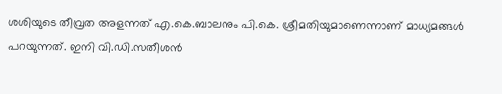ശശിയുടെ തീവ്രത അളന്നത് എ.കെ.ബാലനും പി.കെ. ശ്രീമതിയുമാണെന്നാണ് മാധ്യമങ്ങൾ പറയുന്നത്. ഇനി വി.ഡി.സതീശൻ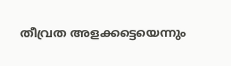തീവ്രത അളക്കട്ടെയെന്നും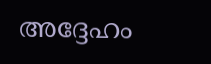അദ്ദേഹം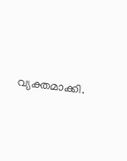വ്യക്തമാക്കി.